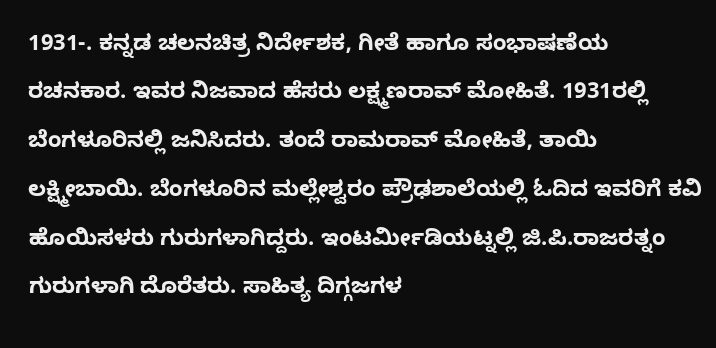1931-. ಕನ್ನಡ ಚಲನಚಿತ್ರ ನಿರ್ದೇಶಕ, ಗೀತೆ ಹಾಗೂ ಸಂಭಾಷಣೆಯ ರಚನಕಾರ. ಇವರ ನಿಜವಾದ ಹೆಸರು ಲಕ್ಷ್ಮಣರಾವ್ ಮೋಹಿತೆ. 1931ರಲ್ಲಿ ಬೆಂಗಳೂರಿನಲ್ಲಿ ಜನಿಸಿದರು. ತಂದೆ ರಾಮರಾವ್ ಮೋಹಿತೆ, ತಾಯಿ ಲಕ್ಷ್ಮೀಬಾಯಿ. ಬೆಂಗಳೂರಿನ ಮಲ್ಲೇಶ್ವರಂ ಪ್ರೌಢಶಾಲೆಯಲ್ಲಿ ಓದಿದ ಇವರಿಗೆ ಕವಿ ಹೊಯಿಸಳರು ಗುರುಗಳಾಗಿದ್ದರು. ಇಂಟರ್ಮೀಡಿಯಟ್ನಲ್ಲಿ ಜಿ.ಪಿ.ರಾಜರತ್ನಂ ಗುರುಗಳಾಗಿ ದೊರೆತರು. ಸಾಹಿತ್ಯ ದಿಗ್ಗಜಗಳ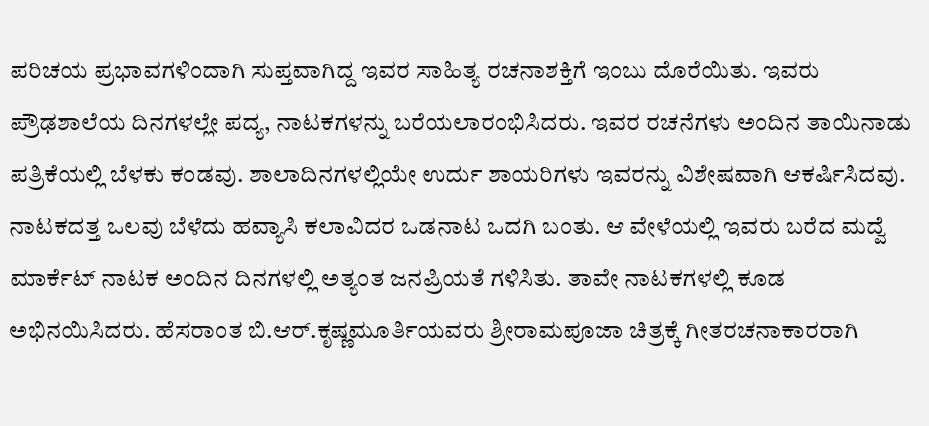ಪರಿಚಯ ಪ್ರಭಾವಗಳಿಂದಾಗಿ ಸುಪ್ತವಾಗಿದ್ದ ಇವರ ಸಾಹಿತ್ಯ ರಚನಾಶಕ್ತಿಗೆ ಇಂಬು ದೊರೆಯಿತು. ಇವರು ಪ್ರೌಢಶಾಲೆಯ ದಿನಗಳಲ್ಲೇ ಪದ್ಯ, ನಾಟಕಗಳನ್ನು ಬರೆಯಲಾರಂಭಿಸಿದರು. ಇವರ ರಚನೆಗಳು ಅಂದಿನ ತಾಯಿನಾಡು ಪತ್ರಿಕೆಯಲ್ಲಿ ಬೆಳಕು ಕಂಡವು. ಶಾಲಾದಿನಗಳಲ್ಲಿಯೇ ಉರ್ದು ಶಾಯರಿಗಳು ಇವರನ್ನು ವಿಶೇಷವಾಗಿ ಆಕರ್ಷಿಸಿದವು. ನಾಟಕದತ್ತ ಒಲವು ಬೆಳೆದು ಹವ್ಯಾಸಿ ಕಲಾವಿದರ ಒಡನಾಟ ಒದಗಿ ಬಂತು. ಆ ವೇಳೆಯಲ್ಲಿ ಇವರು ಬರೆದ ಮದ್ವೆ ಮಾರ್ಕೆಟ್ ನಾಟಕ ಅಂದಿನ ದಿನಗಳಲ್ಲಿ ಅತ್ಯಂತ ಜನಪ್ರಿಯತೆ ಗಳಿಸಿತು. ತಾವೇ ನಾಟಕಗಳಲ್ಲಿ ಕೂಡ ಅಭಿನಯಿಸಿದರು. ಹೆಸರಾಂತ ಬಿ.ಆರ್.ಕೃಷ್ಣಮೂರ್ತಿಯವರು ಶ್ರೀರಾಮಪೂಜಾ ಚಿತ್ರಕ್ಕೆ ಗೀತರಚನಾಕಾರರಾಗಿ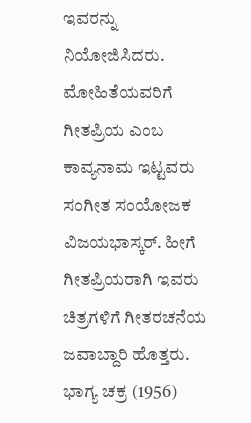ಇವರನ್ನು ನಿಯೋಜಿಸಿದರು. ಮೋಹಿತೆಯವರಿಗೆ ಗೀತಪ್ರಿಯ ಎಂಬ ಕಾವ್ಯನಾಮ ಇಟ್ಟವರು ಸಂಗೀತ ಸಂಯೋಜಕ ವಿಜಯಭಾಸ್ಕರ್. ಹೀಗೆ ಗೀತಪ್ರಿಯರಾಗಿ ಇವರು ಚಿತ್ರಗಳಿಗೆ ಗೀತರಚನೆಯ ಜವಾಬ್ದಾರಿ ಹೊತ್ತರು. ಭಾಗ್ಯ ಚಕ್ರ (1956)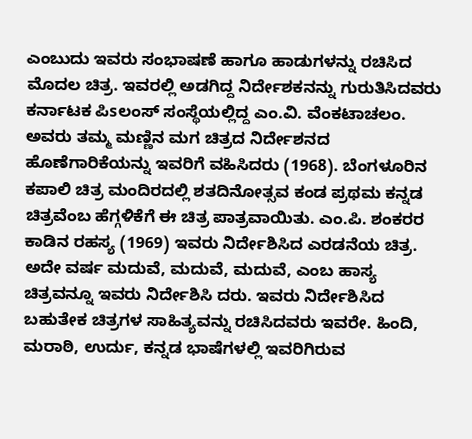ಎಂಬುದು ಇವರು ಸಂಭಾಷಣೆ ಹಾಗೂ ಹಾಡುಗಳನ್ನು ರಚಿಸಿದ ಮೊದಲ ಚಿತ್ರ. ಇವರಲ್ಲಿ ಅಡಗಿದ್ದ ನಿರ್ದೇಶಕನನ್ನು ಗುರುತಿಸಿದವರು ಕರ್ನಾಟಕ ಪಿsಲಂಸ್ ಸಂಸ್ಥೆಯಲ್ಲಿದ್ದ ಎಂ.ವಿ. ವೆಂಕಟಾಚಲಂ. ಅವರು ತಮ್ಮ ಮಣ್ಣಿನ ಮಗ ಚಿತ್ರದ ನಿರ್ದೇಶನದ ಹೊಣೆಗಾರಿಕೆಯನ್ನು ಇವರಿಗೆ ವಹಿಸಿದರು (1968). ಬೆಂಗಳೂರಿನ ಕಪಾಲಿ ಚಿತ್ರ ಮಂದಿರದಲ್ಲಿ ಶತದಿನೋತ್ಸವ ಕಂಡ ಪ್ರಥಮ ಕನ್ನಡ ಚಿತ್ರವೆಂಬ ಹೆಗ್ಗಳಿಕೆಗೆ ಈ ಚಿತ್ರ ಪಾತ್ರವಾಯಿತು. ಎಂ.ಪಿ. ಶಂಕರರ ಕಾಡಿನ ರಹಸ್ಯ (1969) ಇವರು ನಿರ್ದೇಶಿಸಿದ ಎರಡನೆಯ ಚಿತ್ರ. ಅದೇ ವರ್ಷ ಮದುವೆ, ಮದುವೆ, ಮದುವೆ, ಎಂಬ ಹಾಸ್ಯ ಚಿತ್ರವನ್ನೂ ಇವರು ನಿರ್ದೇಶಿಸಿ ದರು. ಇವರು ನಿರ್ದೇಶಿಸಿದ ಬಹುತೇಕ ಚಿತ್ರಗಳ ಸಾಹಿತ್ಯವನ್ನು ರಚಿಸಿದವರು ಇವರೇ. ಹಿಂದಿ, ಮರಾಠಿ, ಉರ್ದು, ಕನ್ನಡ ಭಾಷೆಗಳಲ್ಲಿ ಇವರಿಗಿರುವ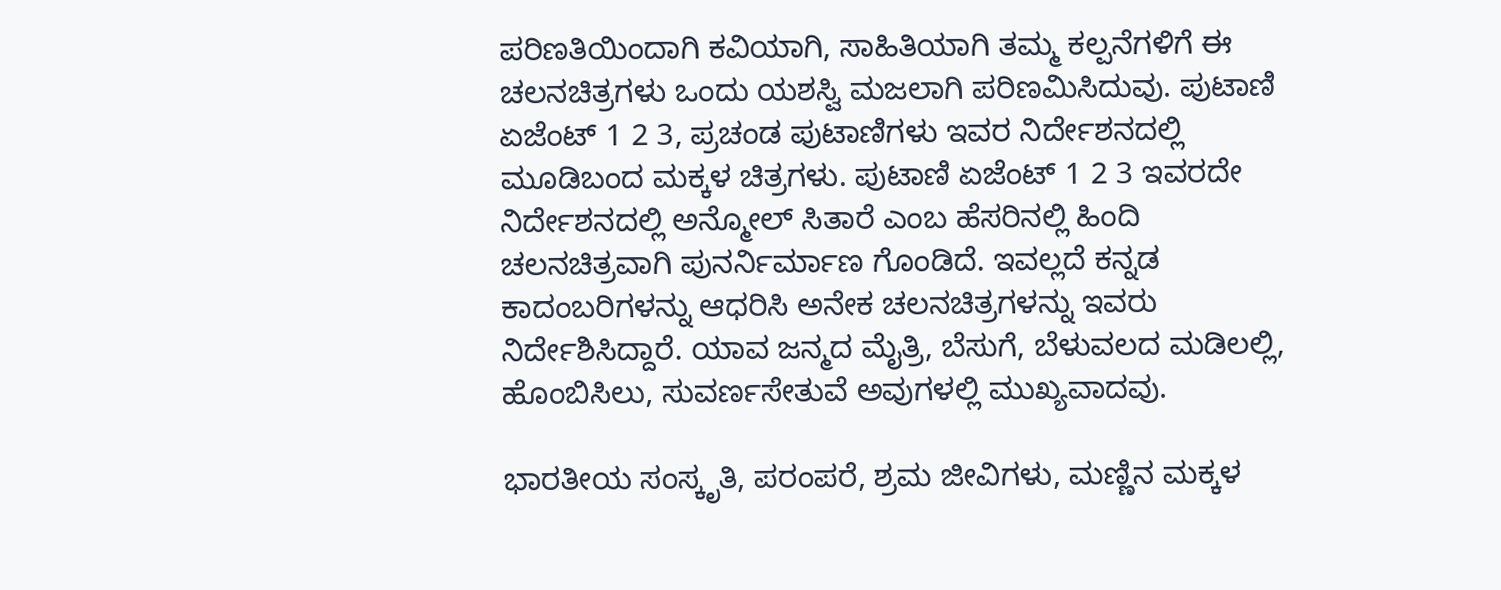ಪರಿಣತಿಯಿಂದಾಗಿ ಕವಿಯಾಗಿ, ಸಾಹಿತಿಯಾಗಿ ತಮ್ಮ ಕಲ್ಪನೆಗಳಿಗೆ ಈ ಚಲನಚಿತ್ರಗಳು ಒಂದು ಯಶಸ್ವಿ ಮಜಲಾಗಿ ಪರಿಣಮಿಸಿದುವು. ಪುಟಾಣಿ ಏಜೆಂಟ್ 1 2 3, ಪ್ರಚಂಡ ಪುಟಾಣಿಗಳು ಇವರ ನಿರ್ದೇಶನದಲ್ಲಿ ಮೂಡಿಬಂದ ಮಕ್ಕಳ ಚಿತ್ರಗಳು. ಪುಟಾಣಿ ಏಜೆಂಟ್ 1 2 3 ಇವರದೇ ನಿರ್ದೇಶನದಲ್ಲಿ ಅನ್ಮೋಲ್ ಸಿತಾರೆ ಎಂಬ ಹೆಸರಿನಲ್ಲಿ ಹಿಂದಿ ಚಲನಚಿತ್ರವಾಗಿ ಪುನರ್ನಿರ್ಮಾಣ ಗೊಂಡಿದೆ. ಇವಲ್ಲದೆ ಕನ್ನಡ ಕಾದಂಬರಿಗಳನ್ನು ಆಧರಿಸಿ ಅನೇಕ ಚಲನಚಿತ್ರಗಳನ್ನು ಇವರು ನಿರ್ದೇಶಿಸಿದ್ದಾರೆ. ಯಾವ ಜನ್ಮದ ಮೈತ್ರಿ, ಬೆಸುಗೆ, ಬೆಳುವಲದ ಮಡಿಲಲ್ಲಿ, ಹೊಂಬಿಸಿಲು, ಸುವರ್ಣಸೇತುವೆ ಅವುಗಳಲ್ಲಿ ಮುಖ್ಯವಾದವು.

ಭಾರತೀಯ ಸಂಸ್ಕೃತಿ, ಪರಂಪರೆ, ಶ್ರಮ ಜೀವಿಗಳು, ಮಣ್ಣಿನ ಮಕ್ಕಳ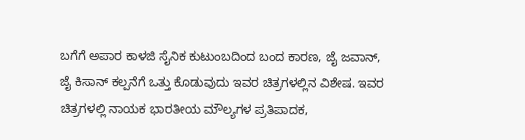ಬಗೆಗೆ ಅಪಾರ ಕಾಳಜಿ ಸೈನಿಕ ಕುಟುಂಬದಿಂದ ಬಂದ ಕಾರಣ, ಜೈ ಜವಾನ್, ಜೈ ಕಿಸಾನ್ ಕಲ್ಪನೆಗೆ ಒತ್ತು ಕೊಡುವುದು ಇವರ ಚಿತ್ರಗಳಲ್ಲಿನ ವಿಶೇಷ. ಇವರ ಚಿತ್ರಗಳಲ್ಲಿ ನಾಯಕ ಭಾರತೀಯ ಮೌಲ್ಯಗಳ ಪ್ರತಿಪಾದಕ,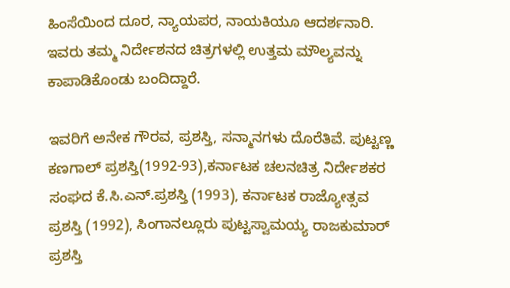ಹಿಂಸೆಯಿಂದ ದೂರ, ನ್ಯಾಯಪರ, ನಾಯಕಿಯೂ ಆದರ್ಶನಾರಿ. ಇವರು ತಮ್ಮ ನಿರ್ದೇಶನದ ಚಿತ್ರಗಳಲ್ಲಿ ಉತ್ತಮ ಮೌಲ್ಯವನ್ನು ಕಾಪಾಡಿಕೊಂಡು ಬಂದಿದ್ದಾರೆ.

ಇವರಿಗೆ ಅನೇಕ ಗೌರವ, ಪ್ರಶಸ್ತಿ, ಸನ್ಮಾನಗಳು ದೊರೆತಿವೆ. ಪುಟ್ಟಣ್ಣ ಕಣಗಾಲ್ ಪ್ರಶಸ್ತಿ(1992-93),ಕರ್ನಾಟಕ ಚಲನಚಿತ್ರ ನಿರ್ದೇಶಕರ ಸಂಘದ ಕೆ.ಸಿ.ಎನ್.ಪ್ರಶಸ್ತಿ (1993), ಕರ್ನಾಟಕ ರಾಜ್ಯೋತ್ಸವ ಪ್ರಶಸ್ತಿ (1992), ಸಿಂಗಾನಲ್ಲೂರು ಪುಟ್ಟಸ್ವಾಮಯ್ಯ ರಾಜಕುಮಾರ್ ಪ್ರಶಸ್ತಿ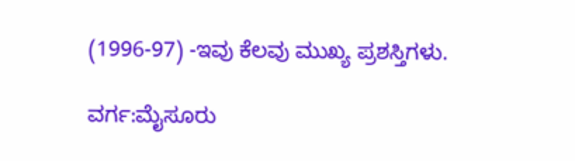(1996-97) -ಇವು ಕೆಲವು ಮುಖ್ಯ ಪ್ರಶಸ್ತಿಗಳು.

ವರ್ಗ:ಮೈಸೂರು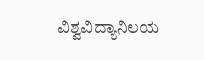ವಿಶ್ವವಿದ್ಯಾನಿಲಯ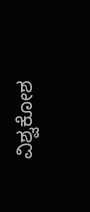ವಿಶ್ವಕೋಶ